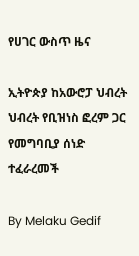የሀገር ውስጥ ዜና

ኢትዮጵያ ከአውሮፓ ህብረት ህብረት የቢዝነስ ፎረም ጋር የመግባቢያ ሰነድ ተፈራረመች

By Melaku Gedif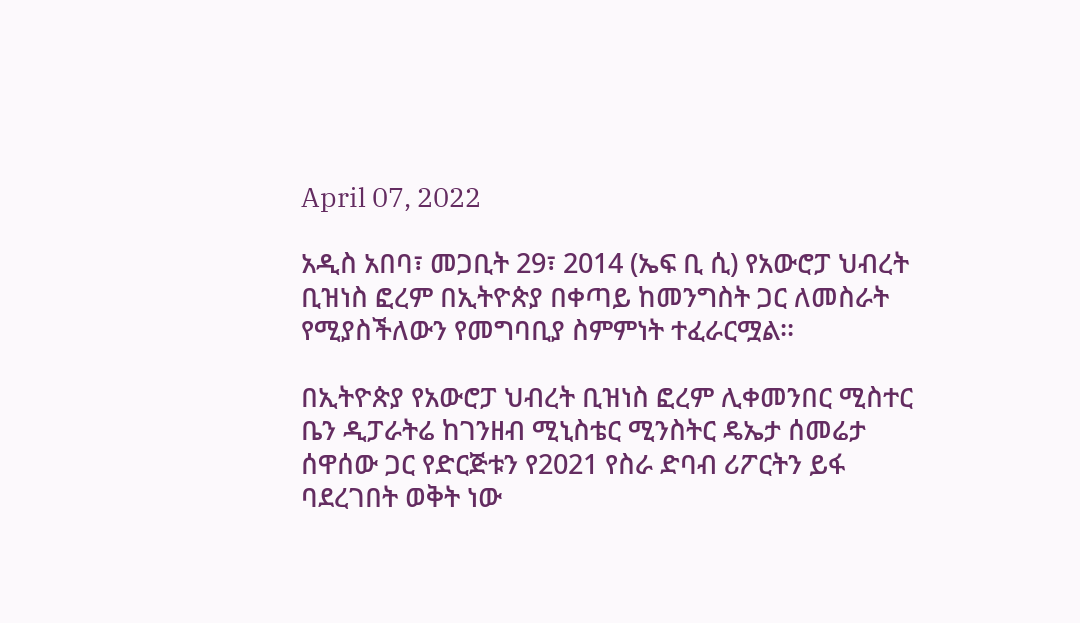April 07, 2022

አዲስ አበባ፣ መጋቢት 29፣ 2014 (ኤፍ ቢ ሲ) የአውሮፓ ህብረት ቢዝነስ ፎረም በኢትዮጵያ በቀጣይ ከመንግስት ጋር ለመስራት የሚያስችለውን የመግባቢያ ስምምነት ተፈራርሟል፡፡

በኢትዮጵያ የአውሮፓ ህብረት ቢዝነስ ፎረም ሊቀመንበር ሚስተር ቤን ዲፓራትሬ ከገንዘብ ሚኒስቴር ሚንስትር ዴኤታ ሰመሬታ ሰዋሰው ጋር የድርጅቱን የ2021 የስራ ድባብ ሪፖርትን ይፋ ባደረገበት ወቅት ነው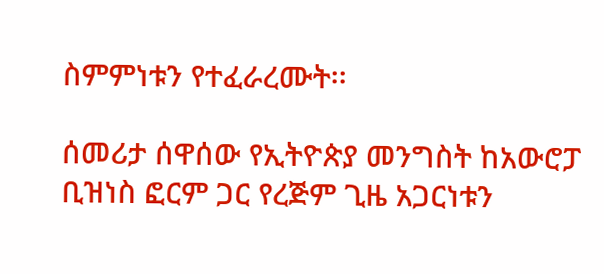ስምምነቱን የተፈራረሙት፡፡

ሰመሪታ ሰዋሰው የኢትዮጵያ መንግስት ከአውሮፓ ቢዝነስ ፎርም ጋር የረጅም ጊዜ አጋርነቱን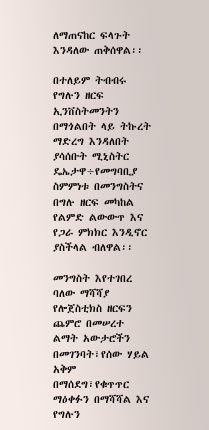ለማጠናከር ፍላጉት እንዳለው ጠቅሰዋል፡፡

በተለይም ትብብሩ የግሉን ዘርፍ ኢንቨስትመንትን በማጎልበት ላይ ትኩረት ማድረግ እንዳለበት ያሳሰቡት ሚኒስትር ዴኤታዋ÷የመግባቢያ ስምምነቱ በመንግስትና በግሉ ዘርፍ መካከል የልምድ ልውውጥ እና የጋራ ምክክር እንዲኖር ያስችላል ብለዋል፡፡

መንግስት እየተገበረ ባለው ማሻሻያ የሎጀስቲክስ ዘርፍን ጨምሮ በመሠረተ ልማት አውታሮችን በመገንባት፣የሰው ሃይል አቅም በማሰደግ፣የቁጥጥር ማዕቀፉን በማሻሻል እና የግሉን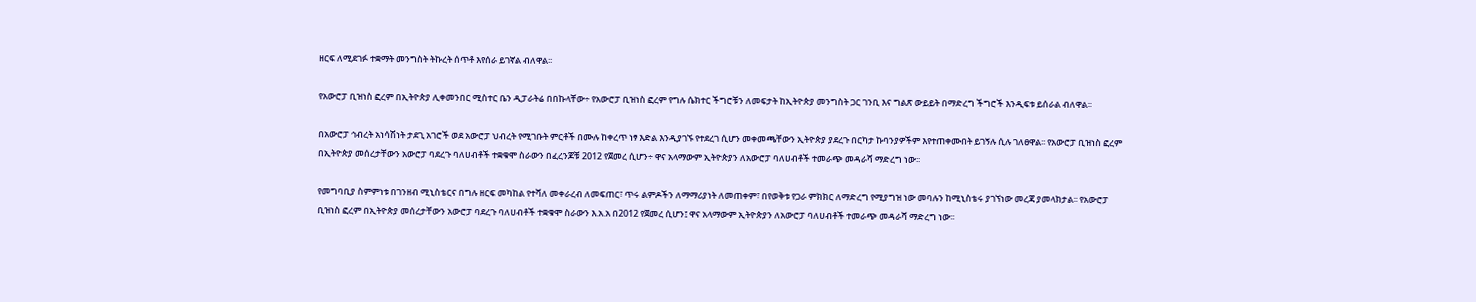ዘርፍ ለሚደገፉ ተቋማት መንግስት ትኩረት ሰጥቶ እየሰራ ይገኛል ብለዋል፡፡

የአውሮፓ ቢዝነስ ፎረም በኢትዮጵያ ሊቀመንበር ሚስተር ቤን ዲፓራትሬ በበኩላቸው÷ የአውሮፓ ቢዝነስ ፎረም የግሉ ሴክተር ችግሮቹን ለመፍታት ከኢትዮጵያ መንግስት ጋር ገንቢ እና ግልጽ ውይይት በማድረግ ችግሮች እንዲፍቱ ይሰራል ብለዋል፡፡

በአውሮፓ ኅብረት አነሳሽነት ታደጊ አገሮች ወደ አውሮፓ ህብረት የሚገቡት ምርቶች በሙሉ ከቀረጥ ነፃ እድል እንዲያገኙ የተደረገ ሲሆን መቀመጫቸውን ኢትዮጵያ ያደረጉ በርካታ ኩባንያዎችም እየተጠቀሙበት ይገኝሉ ሲሉ ገለፀዋል፡፡ የአውሮፓ ቢዝነስ ፎረም በኢትዮጵያ መሰረታቸውን አውሮፓ ባደረጉ ባለሀብቶች ተቋቁሞ ስራውን በፈረንጆቹ 2012 የጀመረ ሲሆን÷ ዋና አላማውም ኢትዮጵያን ለአውሮፓ ባለሀብቶች ተመራጭ መዳራሻ ማድረግ ነው፡፡

የመግባቢያ ስምምነቱ በገንዘብ ሚኒስቴርና በግሉ ዘርፍ መካከል የተሻለ መቀራረብ ለመፍጠር፣ ጥሩ ልምዶችን ለማማሪያነት ለመጠቀም፣ በየወቅቱ የጋራ ምክክር ለማድረግ የሚያግዝ ነው መባሉን ከሚኒስቴሩ ያገኘነው መረጃ ያመላክታል፡፡ የአውሮፓ ቢዝነስ ፎረም በኢትዮጵያ መሰረታቸውን አውሮፓ ባደረጉ ባለሀብቶች ተቋቁሞ ስራውን እ.አ.አ በ2012 የጀመረ ሲሆን፤ ዋና አላማውም ኢትዮጵያን ለአውሮፓ ባለሀብቶች ተመራጭ መዳራሻ ማድረግ ነው፡፡